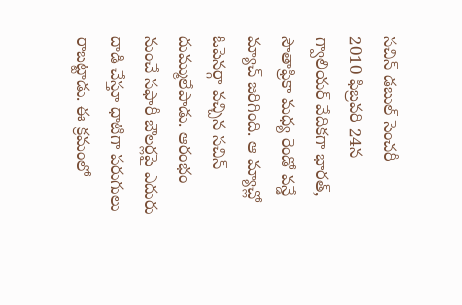సచిన్ డబుల్ సెంచరీ
2010 ఫిబ్రవరి 24న గ్వాలియర్ వేదికగా భారత్, సౌతాఫ్రికా మధ్య రెండో వన్డే మ్యాచ్ జరిగింది. ఆ మ్యాచ్లో ఓపెనర్గా వచ్చిన సచిన్ దుమ్ములేపాడు. ఆరంభం నుంచే సఫారీ బౌలర్లపై ఎదురు దాడి చేస్తూ ధాటిగా పరుగులు రాబట్టాడు. ఈ క్రమంలో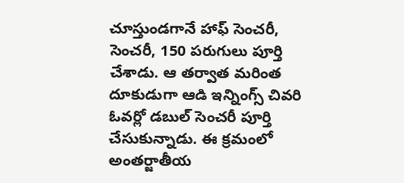చూస్తుండగానే హాఫ్ సెంచరీ, సెంచరీ, 150 పరుగులు పూర్తి చేశాడు. ఆ తర్వాత మరింత దూకుడుగా ఆడి ఇన్నింగ్స్ చివరి ఓవర్లో డబుల్ సెంచరీ పూర్తి చేసుకున్నాడు. ఈ క్రమంలో అంతర్జాతీయ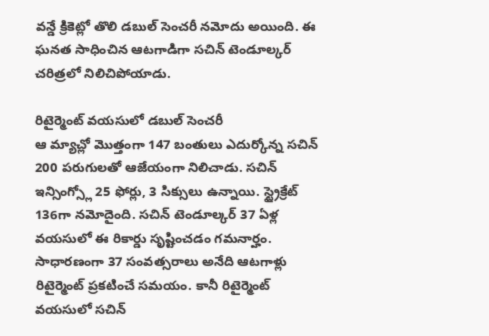వన్డే క్రికెట్లో తొలి డబుల్ సెంచరీ నమోదు అయింది. ఈ ఘనత సాధించిన ఆటగాడిగా సచిన్ టెండూల్కర్ చరిత్రలో నిలిచిపోయాడు.

రిటైర్మెంట్ వయసులో డబుల్ సెంచరీ
ఆ మ్యాచ్లో మొత్తంగా 147 బంతులు ఎదుర్కోన్న సచిన్ 200 పరుగులతో ఆజేయంగా నిలిచాడు. సచిన్ ఇన్సింగ్స్లో 25 ఫోర్లు, 3 సిక్సులు ఉన్నాయి. స్ట్రైక్రేట్ 136గా నమోదైంది. సచిన్ టెండూల్కర్ 37 ఏళ్ల వయసులో ఈ రికార్డు సృష్టించడం గమనార్హం. సాధారణంగా 37 సంవత్సరాలు అనేది ఆటగాళ్లు రిటైర్మెంట్ ప్రకటించే సమయం. కానీ రిటైర్మెంట్ వయసులో సచిన్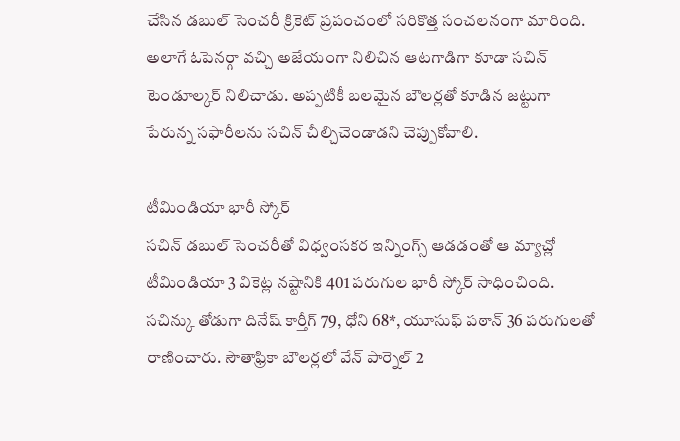చేసిన డబుల్ సెంచరీ క్రికెట్ ప్రపంచంలో సరికొత్త సంచలనంగా మారింది. అలాగే ఓపెనర్గా వచ్చి అజేయంగా నిలిచిన ఆటగాడిగా కూడా సచిన్ టెండూల్కర్ నిలిచాడు. అప్పటికీ బలమైన బౌలర్లతో కూడిన జట్టుగా పేరున్న సఫారీలను సచిన్ చీల్చిచెండాడని చెప్పుకోవాలి.

టీమిండియా భారీ స్కోర్
సచిన్ డబుల్ సెంచరీతో విధ్వంసకర ఇన్నింగ్స్ ఆడడంతో ఆ మ్యాచ్లో టీమిండియా 3 వికెట్ల నష్టానికి 401 పరుగుల భారీ స్కోర్ సాధించింది. సచిన్కు తోడుగా దినేష్ కార్తీగ్ 79, ధోని 68*, యూసుఫ్ పఠాన్ 36 పరుగులతో రాణించారు. సౌతాఫ్రికా బౌలర్లలో వేన్ పార్నెల్ 2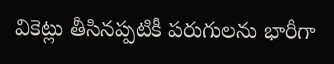వికెట్లు తీసినప్పటికీ పరుగులను భారీగా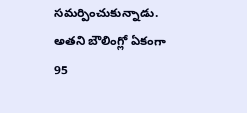సమర్పించుకున్నాడు. అతని బౌలింగ్లో ఏకంగా 95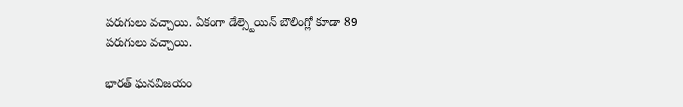పరుగులు వచ్చాయి. ఏకంగా డేల్స్టెయిన్ బౌలింగ్లో కూడా 89 పరుగులు వచ్చాయి.

భారత్ ఘనవిజయం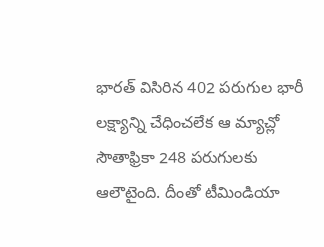భారత్ విసిరిన 402 పరుగుల భారీ లక్ష్యాన్ని చేధించలేక ఆ మ్యాచ్లో సౌతాఫ్రికా 248 పరుగులకు ఆలౌటైంది. దీంతో టీమిండియా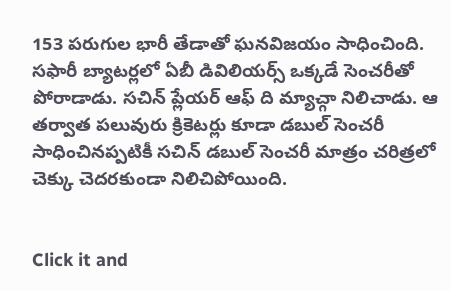153 పరుగుల భారీ తేడాతో ఘనవిజయం సాధించింది. సఫారీ బ్యాటర్లలో ఏబీ డివిలియర్స్ ఒక్కడే సెంచరీతో పోరాడాడు. సచిన్ ప్లేయర్ ఆఫ్ ది మ్యాచ్గా నిలిచాడు. ఆ తర్వాత పలువురు క్రికెటర్లు కూడా డబుల్ సెంచరీ సాధించినప్పటికీ సచిన్ డబుల్ సెంచరీ మాత్రం చరిత్రలో చెక్కు చెదరకుండా నిలిచిపోయింది.


Click it and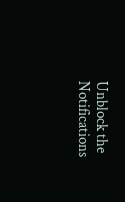Unblock the Notifications